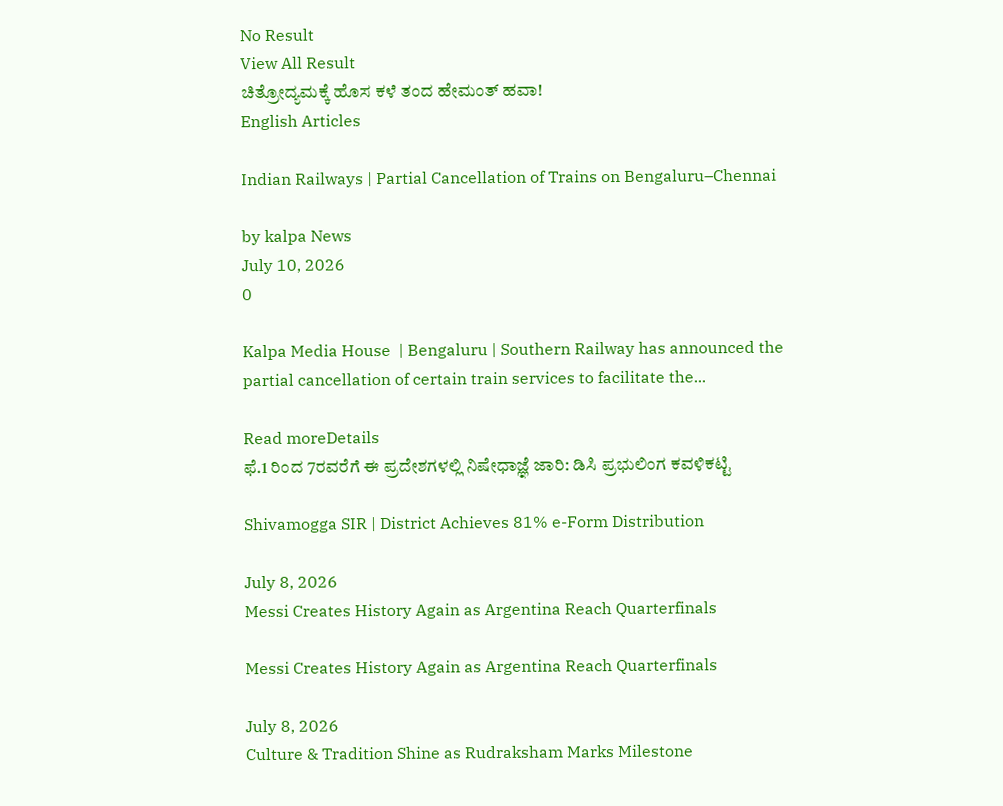No Result
View All Result
ಚಿತ್ರೋದ್ಯಮಕ್ಕೆ‌ ಹೊಸ ಕಳೆ ತಂದ ಹೇಮಂತ್ ಹವಾ!
English Articles

Indian Railways | Partial Cancellation of Trains on Bengaluru–Chennai

by kalpa News
July 10, 2026
0

Kalpa Media House  | Bengaluru | Southern Railway has announced the partial cancellation of certain train services to facilitate the...

Read moreDetails
ಫೆ.1 ರಿಂದ 7ರವರೆಗೆ ಈ ಪ್ರದೇಶಗಳಲ್ಲಿ ನಿಷೇಧಾಜ್ಞೆ ಜಾರಿ: ಡಿಸಿ ಪ್ರಭುಲಿಂಗ ಕವಳಿಕಟ್ಟಿ

Shivamogga SIR | District Achieves 81% e-Form Distribution

July 8, 2026
Messi Creates History Again as Argentina Reach Quarterfinals

Messi Creates History Again as Argentina Reach Quarterfinals

July 8, 2026
Culture & Tradition Shine as Rudraksham Marks Milestone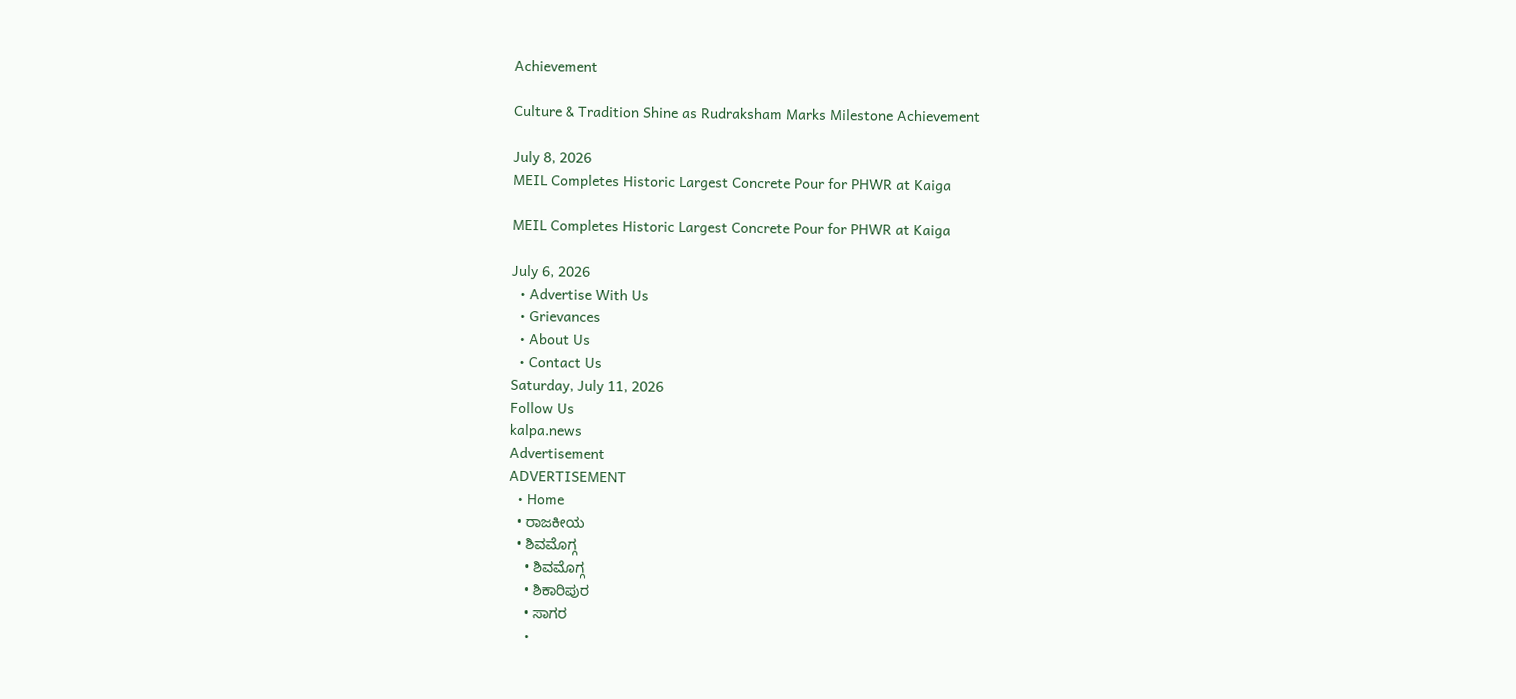Achievement

Culture & Tradition Shine as Rudraksham Marks Milestone Achievement

July 8, 2026
MEIL Completes Historic Largest Concrete Pour for PHWR at Kaiga

MEIL Completes Historic Largest Concrete Pour for PHWR at Kaiga

July 6, 2026
  • Advertise With Us
  • Grievances
  • About Us
  • Contact Us
Saturday, July 11, 2026
Follow Us
kalpa.news
Advertisement
ADVERTISEMENT
  • Home
  • ರಾಜಕೀಯ
  • ಶಿವಮೊಗ್ಗ
    • ಶಿವಮೊಗ್ಗ
    • ಶಿಕಾರಿಪುರ
    • ಸಾಗರ
    •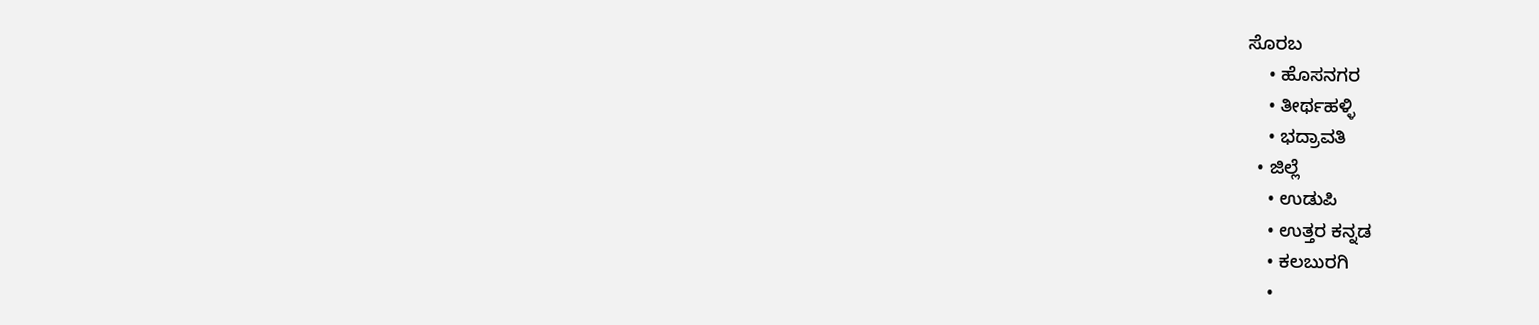ಸೊರಬ
    • ಹೊಸನಗರ
    • ತೀರ್ಥಹಳ್ಳಿ
    • ಭದ್ರಾವತಿ
  • ಜಿಲ್ಲೆ
    • ಉಡುಪಿ
    • ಉತ್ತರ ಕನ್ನಡ
    • ಕಲಬುರಗಿ
    •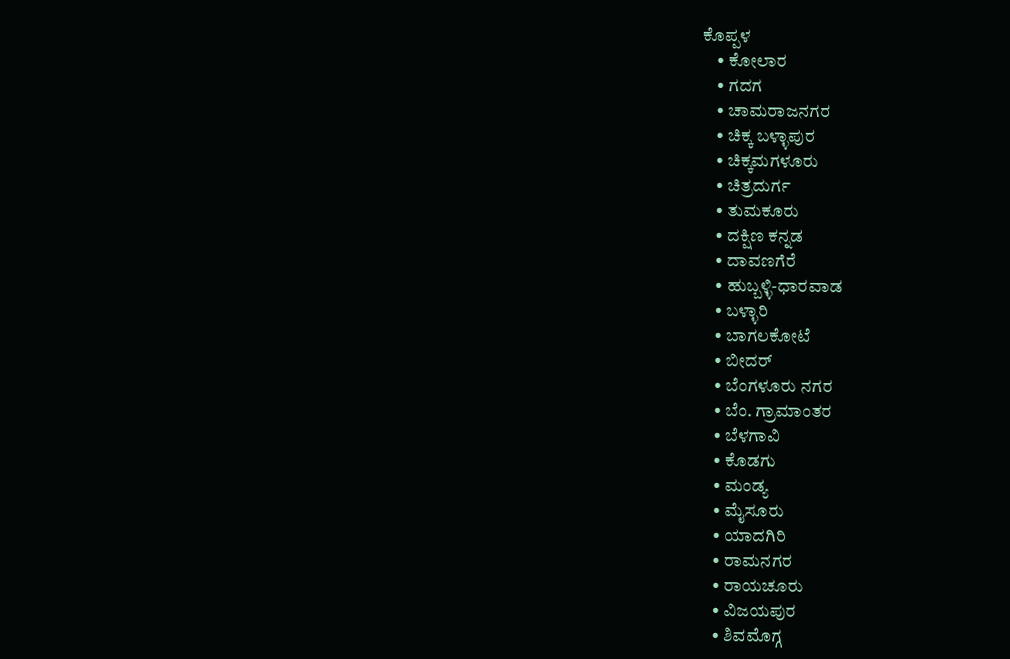ಕೊಪ್ಪಳ
    • ಕೋಲಾರ
    • ಗದಗ
    • ಚಾಮರಾಜನಗರ
    • ಚಿಕ್ಕ ಬಳ್ಳಾಪುರ
    • ಚಿಕ್ಕಮಗಳೂರು
    • ಚಿತ್ರದುರ್ಗ
    • ತುಮಕೂರು
    • ದಕ್ಷಿಣ ಕನ್ನಡ
    • ದಾವಣಗೆರೆ
    • ಹುಬ್ಬಳ್ಳಿ-ಧಾರವಾಡ
    • ಬಳ್ಳಾರಿ
    • ಬಾಗಲಕೋಟೆ
    • ಬೀದರ್
    • ಬೆಂಗಳೂರು ನಗರ
    • ಬೆಂ. ಗ್ರಾಮಾಂತರ
    • ಬೆಳಗಾವಿ
    • ಕೊಡಗು
    • ಮಂಡ್ಯ
    • ಮೈಸೂರು
    • ಯಾದಗಿರಿ
    • ರಾಮನಗರ
    • ರಾಯಚೂರು
    • ವಿಜಯಪುರ
    • ಶಿವಮೊಗ್ಗ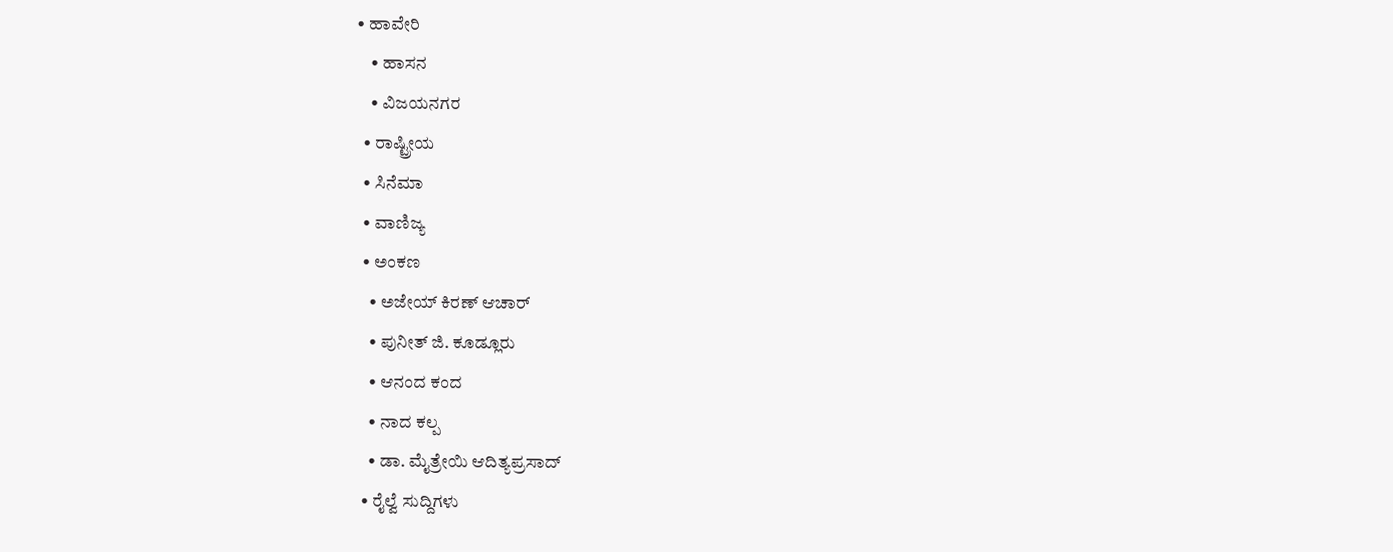• ಹಾವೇರಿ
    • ಹಾಸನ
    • ವಿಜಯನಗರ
  • ರಾಷ್ಟ್ರೀಯ
  • ಸಿನೆಮಾ
  • ವಾಣಿಜ್ಯ
  • ಅಂಕಣ
    • ಅಜೇಯ್ ಕಿರಣ್ ಆಚಾರ್
    • ಪುನೀತ್ ಜಿ. ಕೂಡ್ಲೂರು
    • ಆನಂದ ಕಂದ
    • ನಾದ ಕಲ್ಪ
    • ಡಾ. ಮೈತ್ರೇಯಿ ಆದಿತ್ಯಪ್ರಸಾದ್
  • ರೈಲ್ವೆ ಸುದ್ದಿಗಳು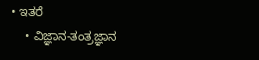• ಇತರೆ
    • ವಿಜ್ಞಾನ-ತಂತ್ರಜ್ಞಾನ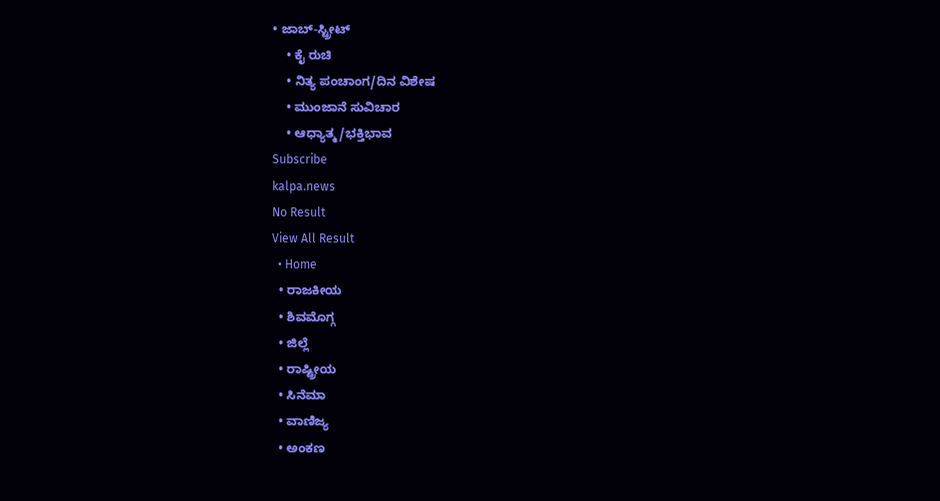• ಜಾಬ್-ಸ್ಟ್ರೀಟ್
    • ಕೈ ರುಚಿ
    • ನಿತ್ಯ ಪಂಚಾಂಗ/ದಿನ ವಿಶೇಷ
    • ಮುಂಜಾನೆ ಸುವಿಚಾರ
    • ಆಧ್ಯಾತ್ಮ/ಭಕ್ತಿಭಾವ
Subscribe
kalpa.news
No Result
View All Result
  • Home
  • ರಾಜಕೀಯ
  • ಶಿವಮೊಗ್ಗ
  • ಜಿಲ್ಲೆ
  • ರಾಷ್ಟ್ರೀಯ
  • ಸಿನೆಮಾ
  • ವಾಣಿಜ್ಯ
  • ಅಂಕಣ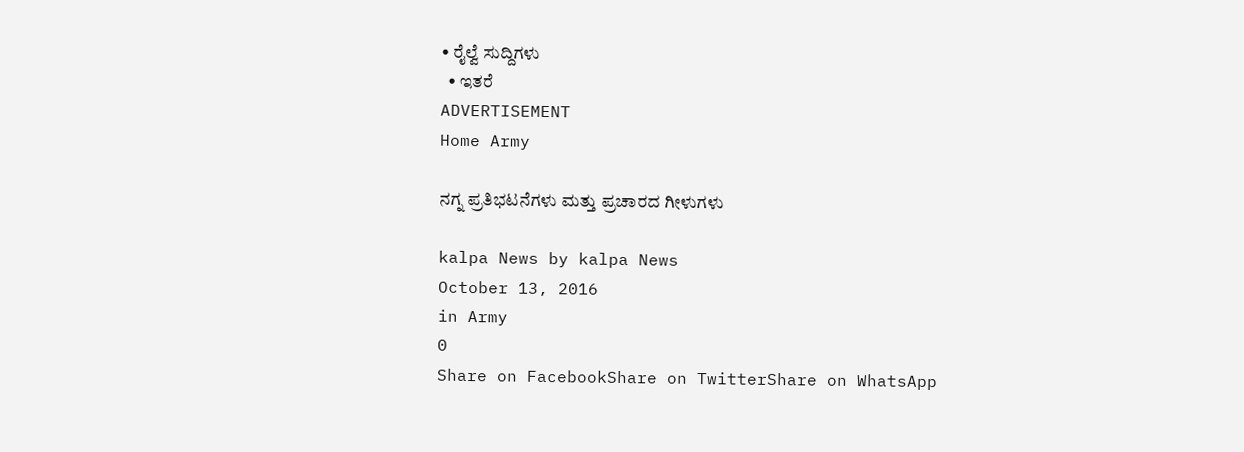• ರೈಲ್ವೆ ಸುದ್ದಿಗಳು
  • ಇತರೆ
ADVERTISEMENT
Home Army

ನಗ್ನ ಪ್ರತಿಭಟನೆಗಳು ಮತ್ತು ಪ್ರಚಾರದ ಗೀಳುಗಳು

kalpa News by kalpa News
October 13, 2016
in Army
0
Share on FacebookShare on TwitterShare on WhatsApp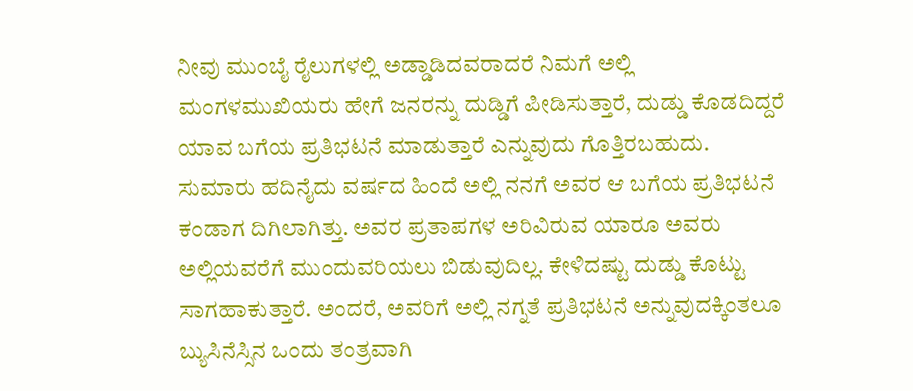ನೀವು ಮುಂಬೈ ರೈಲುಗಳಲ್ಲಿ ಅಡ್ಡಾಡಿದವರಾದರೆ ನಿಮಗೆ ಅಲ್ಲಿ ಮಂಗಳಮುಖಿಯರು ಹೇಗೆ ಜನರನ್ನು ದುಡ್ಡಿಗೆ ಪೀಡಿಸುತ್ತಾರೆ, ದುಡ್ಡು ಕೊಡದಿದ್ದರೆ ಯಾವ ಬಗೆಯ ಪ್ರತಿಭಟನೆ ಮಾಡುತ್ತಾರೆ ಎನ್ನುವುದು ಗೊತ್ತಿರಬಹುದು. ಸುಮಾರು ಹದಿನೈದು ವರ್ಷದ ಹಿಂದೆ ಅಲ್ಲಿ ನನಗೆ ಅವರ ಆ ಬಗೆಯ ಪ್ರತಿಭಟನೆ ಕಂಡಾಗ ದಿಗಿಲಾಗಿತ್ತು. ಅವರ ಪ್ರತಾಪಗಳ ಅರಿವಿರುವ ಯಾರೂ ಅವರು ಅಲ್ಲಿಯವರೆಗೆ ಮುಂದುವರಿಯಲು ಬಿಡುವುದಿಲ್ಲ. ಕೇಳಿದಷ್ಟು ದುಡ್ಡು ಕೊಟ್ಟು ಸಾಗಹಾಕುತ್ತಾರೆ. ಅಂದರೆ, ಅವರಿಗೆ ಅಲ್ಲಿ ನಗ್ನತೆ ಪ್ರತಿಭಟನೆ ಅನ್ನುವುದಕ್ಕಿಂತಲೂ ಬ್ಯುಸಿನೆಸ್ಸಿನ ಒಂದು ತಂತ್ರವಾಗಿ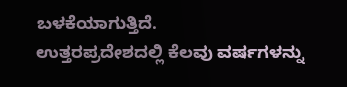ಬಳಕೆಯಾಗುತ್ತಿದೆ.
ಉತ್ತರಪ್ರದೇಶದಲ್ಲಿ ಕೆಲವು ವರ್ಷಗಳನ್ನು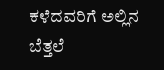ಕಳೆದವರಿಗೆ ಅಲ್ಲಿನ ಬೆತ್ತಲೆ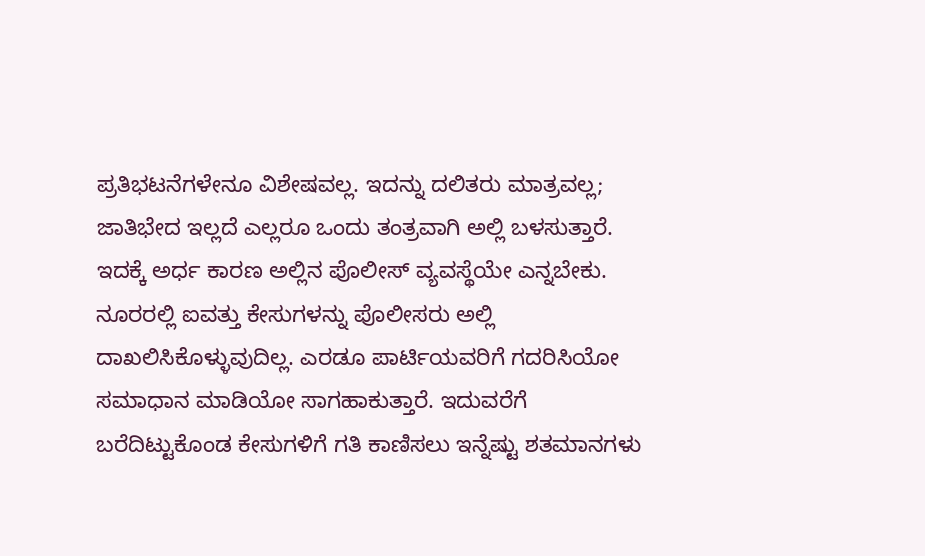ಪ್ರತಿಭಟನೆಗಳೇನೂ ವಿಶೇಷವಲ್ಲ. ಇದನ್ನು ದಲಿತರು ಮಾತ್ರವಲ್ಲ; ಜಾತಿಭೇದ ಇಲ್ಲದೆ ಎಲ್ಲರೂ ಒಂದು ತಂತ್ರವಾಗಿ ಅಲ್ಲಿ ಬಳಸುತ್ತಾರೆ. ಇದಕ್ಕೆ ಅರ್ಧ ಕಾರಣ ಅಲ್ಲಿನ ಪೊಲೀಸ್ ವ್ಯವಸ್ಥೆಯೇ ಎನ್ನಬೇಕು. ನೂರರಲ್ಲಿ ಐವತ್ತು ಕೇಸುಗಳನ್ನು ಪೊಲೀಸರು ಅಲ್ಲಿ ದಾಖಲಿಸಿಕೊಳ್ಳುವುದಿಲ್ಲ. ಎರಡೂ ಪಾರ್ಟಿಯವರಿಗೆ ಗದರಿಸಿಯೋ ಸಮಾಧಾನ ಮಾಡಿಯೋ ಸಾಗಹಾಕುತ್ತಾರೆ. ಇದುವರೆಗೆ ಬರೆದಿಟ್ಟುಕೊಂಡ ಕೇಸುಗಳಿಗೆ ಗತಿ ಕಾಣಿಸಲು ಇನ್ನೆಷ್ಟು ಶತಮಾನಗಳು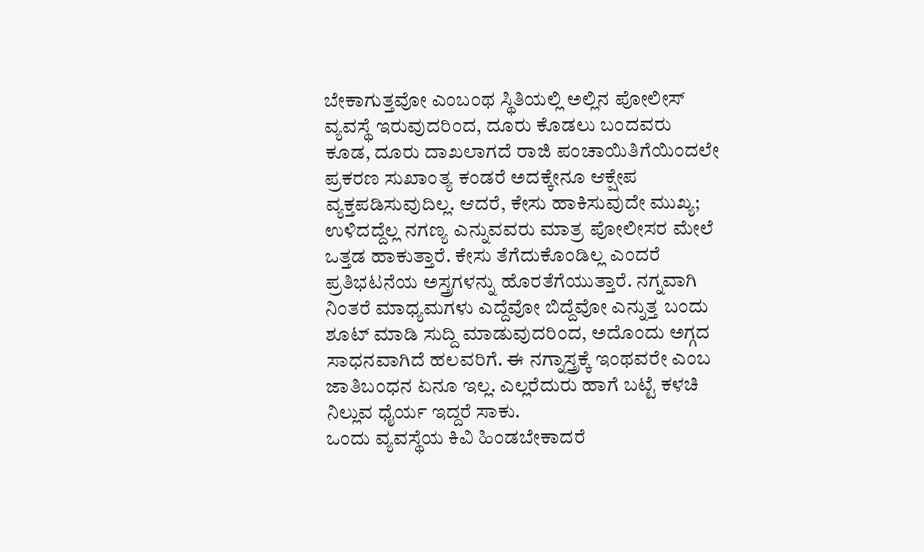ಬೇಕಾಗುತ್ತವೋ ಎಂಬಂಥ ಸ್ಥಿತಿಯಲ್ಲಿ ಅಲ್ಲಿನ ಪೋಲೀಸ್ ವ್ಯವಸ್ಥೆ ಇರುವುದರಿಂದ, ದೂರು ಕೊಡಲು ಬಂದವರು ಕೂಡ, ದೂರು ದಾಖಲಾಗದೆ ರಾಜಿ ಪಂಚಾಯಿತಿಗೆಯಿಂದಲೇ ಪ್ರಕರಣ ಸುಖಾಂತ್ಯ ಕಂಡರೆ ಅದಕ್ಕೇನೂ ಆಕ್ಷೇಪ ವ್ಯಕ್ತಪಡಿಸುವುದಿಲ್ಲ. ಆದರೆ, ಕೇಸು ಹಾಕಿಸುವುದೇ ಮುಖ್ಯ; ಉಳಿದದ್ದೆಲ್ಲ ನಗಣ್ಯ ಎನ್ನುವವರು ಮಾತ್ರ ಪೋಲೀಸರ ಮೇಲೆ ಒತ್ತಡ ಹಾಕುತ್ತಾರೆ. ಕೇಸು ತೆಗೆದುಕೊಂಡಿಲ್ಲ ಎಂದರೆ ಪ್ರತಿಭಟನೆಯ ಅಸ್ತ್ರಗಳನ್ನು ಹೊರತೆಗೆಯುತ್ತಾರೆ. ನಗ್ನವಾಗಿ ನಿಂತರೆ ಮಾಧ್ಯಮಗಳು ಎದ್ದೆವೋ ಬಿದ್ದೆವೋ ಎನ್ನುತ್ತ ಬಂದು ಶೂಟ್ ಮಾಡಿ ಸುದ್ದಿ ಮಾಡುವುದರಿಂದ, ಅದೊಂದು ಅಗ್ಗದ ಸಾಧನವಾಗಿದೆ ಹಲವರಿಗೆ. ಈ ನಗ್ನಾಸ್ತ್ರಕ್ಕೆ ಇಂಥವರೇ ಎಂಬ ಜಾತಿಬಂಧನ ಏನೂ ಇಲ್ಲ. ಎಲ್ಲರೆದುರು ಹಾಗೆ ಬಟ್ಟೆ ಕಳಚಿ ನಿಲ್ಲುವ ಧೈರ್ಯ ಇದ್ದರೆ ಸಾಕು.
ಒಂದು ವ್ಯವಸ್ಥೆಯ ಕಿವಿ ಹಿಂಡಬೇಕಾದರೆ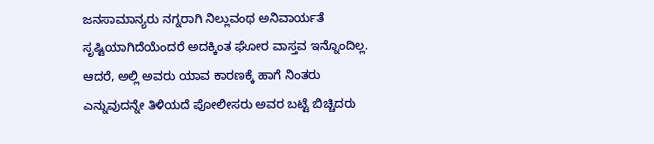ಜನಸಾಮಾನ್ಯರು ನಗ್ನರಾಗಿ ನಿಲ್ಲುವಂಥ ಅನಿವಾರ್ಯತೆ ಸೃಷ್ಟಿಯಾಗಿದೆಯೆಂದರೆ ಅದಕ್ಕಿಂತ ಘೋರ ವಾಸ್ತವ ಇನ್ನೊಂದಿಲ್ಲ. ಆದರೆ, ಅಲ್ಲಿ ಅವರು ಯಾವ ಕಾರಣಕ್ಕೆ ಹಾಗೆ ನಿಂತರು ಎನ್ನುವುದನ್ನೇ ತಿಳಿಯದೆ ಪೋಲೀಸರು ಅವರ ಬಟ್ಟೆ ಬಿಚ್ಚಿದರು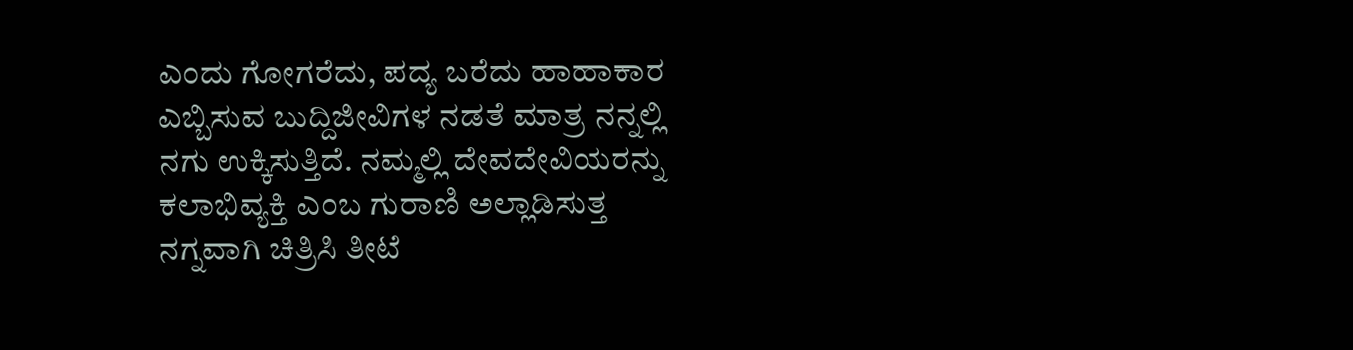ಎಂದು ಗೋಗರೆದು, ಪದ್ಯ ಬರೆದು ಹಾಹಾಕಾರ ಎಬ್ಬಿಸುವ ಬುದ್ದಿಜೀವಿಗಳ ನಡತೆ ಮಾತ್ರ ನನ್ನಲ್ಲಿ ನಗು ಉಕ್ಕಿಸುತ್ತಿದೆ. ನಮ್ಮಲ್ಲಿ ದೇವದೇವಿಯರನ್ನು ಕಲಾಭಿವ್ಯಕ್ತಿ ಎಂಬ ಗುರಾಣಿ ಅಲ್ಲಾಡಿಸುತ್ತ ನಗ್ನವಾಗಿ ಚಿತ್ರಿಸಿ ತೀಟೆ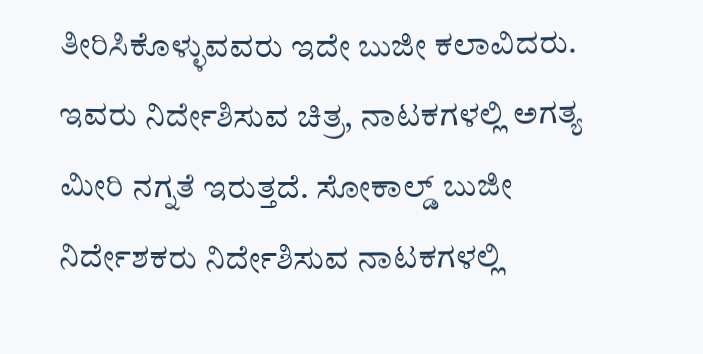ತೀರಿಸಿಕೊಳ್ಳುವವರು ಇದೇ ಬುಜೀ ಕಲಾವಿದರು. ಇವರು ನಿರ್ದೇಶಿಸುವ ಚಿತ್ರ, ನಾಟಕಗಳಲ್ಲಿ ಅಗತ್ಯ ಮೀರಿ ನಗ್ನತೆ ಇರುತ್ತದೆ. ಸೋಕಾಲ್ಡ್ ಬುಜೀ ನಿರ್ದೇಶಕರು ನಿರ್ದೇಶಿಸುವ ನಾಟಕಗಳಲ್ಲಿ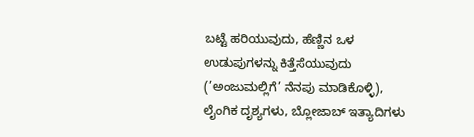ಬಟ್ಟೆ ಹರಿಯುವುದು, ಹೆಣ್ಣಿನ ಒಳ ಉಡುಪುಗಳನ್ನು ಕಿತ್ತೆಸೆಯುವುದು (’ಅಂಜುಮಲ್ಲಿಗೆ’ ನೆನಪು ಮಾಡಿಕೊಳ್ಳಿ), ಲೈಂಗಿಕ ದೃಶ್ಯಗಳು, ಬ್ಲೋಜಾಬ್ ಇತ್ಯಾದಿಗಳು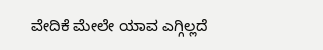ವೇದಿಕೆ ಮೇಲೇ ಯಾವ ಎಗ್ಗಿಲ್ಲದೆ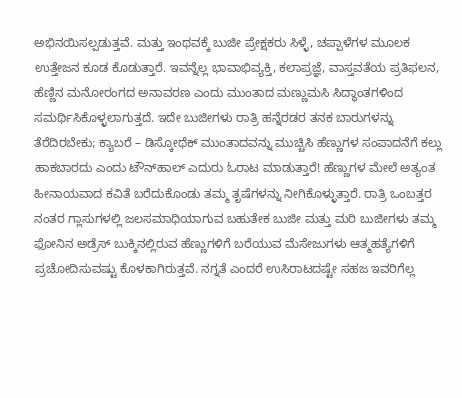ಅಭಿನಯಿಸಲ್ಪಡುತ್ತವೆ. ಮತ್ತು ಇಂಥವಕ್ಕೆ ಬುಜೀ ಪ್ರೇಕ್ಷಕರು ಸಿಳ್ಳೆ, ಚಪ್ಪಾಳೆಗಳ ಮೂಲಕ ಉತ್ತೇಜನ ಕೂಡ ಕೊಡುತ್ತಾರೆ. ಇವನ್ನೆಲ್ಲ ಭಾವಾಭಿವ್ಯಕ್ತಿ, ಕಲಾಪ್ರಜ್ಞೆ, ವಾಸ್ತವತೆಯ ಪ್ರತಿಫಲನ, ಹೆಣ್ಣಿನ ಮನೋರಂಗದ ಅನಾವರಣ ಎಂದು ಮುಂತಾದ ಮಣ್ಣುಮಸಿ ಸಿದ್ಧಾಂತಗಳಿಂದ ಸಮರ್ಥಿಸಿಕೊಳ್ಳಲಾಗುತ್ತದೆ. ಇದೇ ಬುಜೀಗಳು ರಾತ್ರಿ ಹನ್ನೆರಡರ ತನಕ ಬಾರುಗಳನ್ನು ತೆರೆದಿರಬೇಕು; ಕ್ಯಾಬರೆ – ಡಿಸ್ಕೋಥೆಕ್ ಮುಂತಾದವನ್ನು ಮುಚ್ಚಿಸಿ ಹೆಣ್ಣುಗಳ ಸಂಪಾದನೆಗೆ ಕಲ್ಲು ಹಾಕಬಾರದು ಎಂದು ಟೌನ್‌ಹಾಲ್ ಎದುರು ಓರಾಟ ಮಾಡುತ್ತಾರೆ! ಹೆಣ್ಣುಗಳ ಮೇಲೆ ಅತ್ಯಂತ ಹೀನಾಯವಾದ ಕವಿತೆ ಬರೆದುಕೊಂಡು ತಮ್ಮ ತೃಷೆಗಳನ್ನು ನೀಗಿಕೊಳ್ಳುತ್ತಾರೆ. ರಾತ್ರಿ ಒಂಬತ್ತರ ನಂತರ ಗ್ಲಾಸುಗಳಲ್ಲಿ ಜಲಸಮಾಧಿಯಾಗುವ ಬಹುತೇಕ ಬುಜೀ ಮತ್ತು ಮರಿ ಬುಜೀಗಳು ತಮ್ಮ ಫೋನಿನ ಅಡ್ರೆಸ್ ಬುಕ್ಕಿನಲ್ಲಿರುವ ಹೆಣ್ಣುಗಳಿಗೆ ಬರೆಯುವ ಮೆಸೇಜುಗಳು ಆತ್ಮಹತ್ಯೆಗಳಿಗೆ ಪ್ರಚೋದಿಸುವಷ್ಟು ಕೊಳಕಾಗಿರುತ್ತವೆ. ನಗ್ನತೆ ಎಂದರೆ ಉಸಿರಾಟದಷ್ಟೇ ಸಹಜ ಇವರಿಗೆಲ್ಲ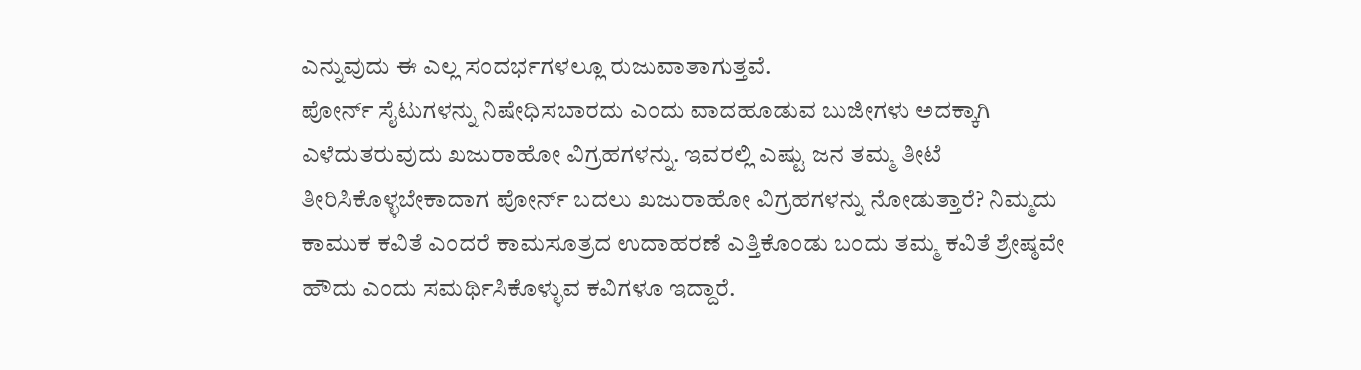ಎನ್ನುವುದು ಈ ಎಲ್ಲ ಸಂದರ್ಭಗಳಲ್ಲೂ ರುಜುವಾತಾಗುತ್ತವೆ.
ಪೋರ್ನ್ ಸೈಟುಗಳನ್ನು ನಿಷೇಧಿಸಬಾರದು ಎಂದು ವಾದಹೂಡುವ ಬುಜೀಗಳು ಅದಕ್ಕಾಗಿ ಎಳೆದುತರುವುದು ಖಜುರಾಹೋ ವಿಗ್ರಹಗಳನ್ನು. ಇವರಲ್ಲಿ ಎಷ್ಟು ಜನ ತಮ್ಮ ತೀಟೆ ತೀರಿಸಿಕೊಳ್ಳಬೇಕಾದಾಗ ಪೋರ್ನ್ ಬದಲು ಖಜುರಾಹೋ ವಿಗ್ರಹಗಳನ್ನು ನೋಡುತ್ತಾರೆ? ನಿಮ್ಮದು ಕಾಮುಕ ಕವಿತೆ ಎಂದರೆ ಕಾಮಸೂತ್ರದ ಉದಾಹರಣೆ ಎತ್ತಿಕೊಂಡು ಬಂದು ತಮ್ಮ ಕವಿತೆ ಶ್ರೇಷ್ಠವೇ ಹೌದು ಎಂದು ಸಮರ್ಥಿಸಿಕೊಳ್ಳುವ ಕವಿಗಳೂ ಇದ್ದಾರೆ.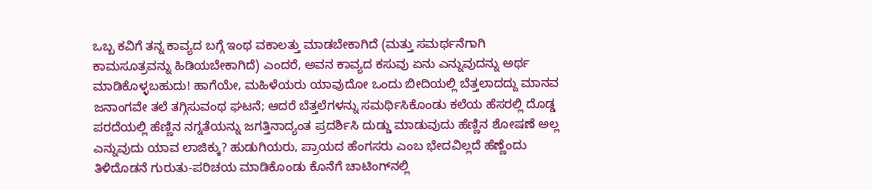ಒಬ್ಬ ಕವಿಗೆ ತನ್ನ ಕಾವ್ಯದ ಬಗ್ಗೆ ಇಂಥ ವಕಾಲತ್ತು ಮಾಡಬೇಕಾಗಿದೆ (ಮತ್ತು ಸಮರ್ಥನೆಗಾಗಿ ಕಾಮಸೂತ್ರವನ್ನು ಹಿಡಿಯಬೇಕಾಗಿದೆ) ಎಂದರೆ, ಅವನ ಕಾವ್ಯದ ಕಸುವು ಏನು ಎನ್ನುವುದನ್ನು ಅರ್ಥ ಮಾಡಿಕೊಳ್ಳಬಹುದು! ಹಾಗೆಯೇ, ಮಹಿಳೆಯರು ಯಾವುದೋ ಒಂದು ಬೀದಿಯಲ್ಲಿ ಬೆತ್ತಲಾದದ್ದು ಮಾನವ ಜನಾಂಗವೇ ತಲೆ ತಗ್ಗಿಸುವಂಥ ಘಟನೆ; ಆದರೆ ಬೆತ್ತಲೆಗಳನ್ನು ಸಮರ್ಥಿಸಿಕೊಂಡು ಕಲೆಯ ಹೆಸರಲ್ಲಿ ದೊಡ್ಡ ಪರದೆಯಲ್ಲಿ ಹೆಣ್ಣಿನ ನಗ್ನತೆಯನ್ನು ಜಗತ್ತಿನಾದ್ಯಂತ ಪ್ರದರ್ಶಿಸಿ ದುಡ್ಡು ಮಾಡುವುದು ಹೆಣ್ಣಿನ ಶೋಷಣೆ ಅಲ್ಲ ಎನ್ನುವುದು ಯಾವ ಲಾಜಿಕ್ಕು? ಹುಡುಗಿಯರು, ಪ್ರಾಯದ ಹೆಂಗಸರು ಎಂಬ ಭೇದವಿಲ್ಲದೆ ಹೆಣ್ಣೆಂದು ತಿಳಿದೊಡನೆ ಗುರುತು-ಪರಿಚಯ ಮಾಡಿಕೊಂಡು ಕೊನೆಗೆ ಚಾಟಿಂಗ್‌ನಲ್ಲಿ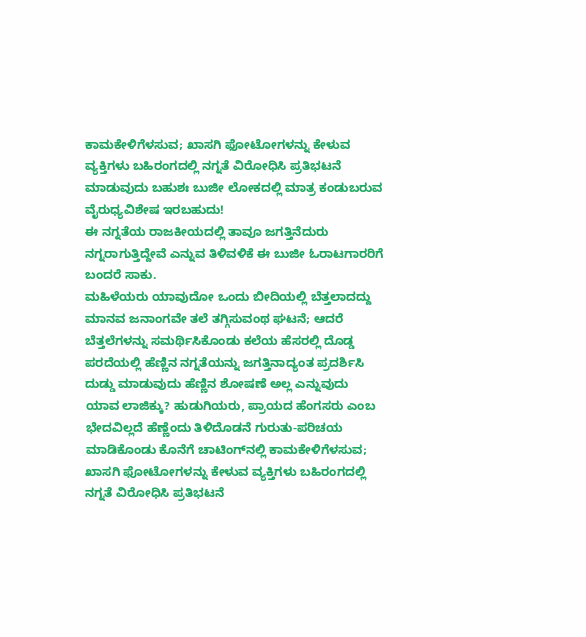ಕಾಮಕೇಳಿಗೆಳಸುವ; ಖಾಸಗಿ ಫೋಟೋಗಳನ್ನು ಕೇಳುವ ವ್ಯಕ್ತಿಗಳು ಬಹಿರಂಗದಲ್ಲಿ ನಗ್ನತೆ ವಿರೋಧಿಸಿ ಪ್ರತಿಭಟನೆ ಮಾಡುವುದು ಬಹುಶಃ ಬುಜೀ ಲೋಕದಲ್ಲಿ ಮಾತ್ರ ಕಂಡುಬರುವ ವೈರುಧ್ಯವಿಶೇಷ ಇರಬಹುದು!
ಈ ನಗ್ನತೆಯ ರಾಜಕೀಯದಲ್ಲಿ ತಾವೂ ಜಗತ್ತಿನೆದುರು ನಗ್ನರಾಗುತ್ತಿದ್ದೇವೆ ಎನ್ನುವ ತಿಳಿವಳಿಕೆ ಈ ಬುಜೀ ಓರಾಟಗಾರರಿಗೆ ಬಂದರೆ ಸಾಕು.
ಮಹಿಳೆಯರು ಯಾವುದೋ ಒಂದು ಬೀದಿಯಲ್ಲಿ ಬೆತ್ತಲಾದದ್ದು ಮಾನವ ಜನಾಂಗವೇ ತಲೆ ತಗ್ಗಿಸುವಂಥ ಘಟನೆ; ಆದರೆ ಬೆತ್ತಲೆಗಳನ್ನು ಸಮರ್ಥಿಸಿಕೊಂಡು ಕಲೆಯ ಹೆಸರಲ್ಲಿ ದೊಡ್ಡ ಪರದೆಯಲ್ಲಿ ಹೆಣ್ಣಿನ ನಗ್ನತೆಯನ್ನು ಜಗತ್ತಿನಾದ್ಯಂತ ಪ್ರದರ್ಶಿಸಿ ದುಡ್ಡು ಮಾಡುವುದು ಹೆಣ್ಣಿನ ಶೋಷಣೆ ಅಲ್ಲ ಎನ್ನುವುದು ಯಾವ ಲಾಜಿಕ್ಕು? ಹುಡುಗಿಯರು, ಪ್ರಾಯದ ಹೆಂಗಸರು ಎಂಬ ಭೇದವಿಲ್ಲದೆ ಹೆಣ್ಣೆಂದು ತಿಳಿದೊಡನೆ ಗುರುತು-ಪರಿಚಯ ಮಾಡಿಕೊಂಡು ಕೊನೆಗೆ ಚಾಟಿಂಗ್‌ನಲ್ಲಿ ಕಾಮಕೇಳಿಗೆಳಸುವ; ಖಾಸಗಿ ಫೋಟೋಗಳನ್ನು ಕೇಳುವ ವ್ಯಕ್ತಿಗಳು ಬಹಿರಂಗದಲ್ಲಿ ನಗ್ನತೆ ವಿರೋಧಿಸಿ ಪ್ರತಿಭಟನೆ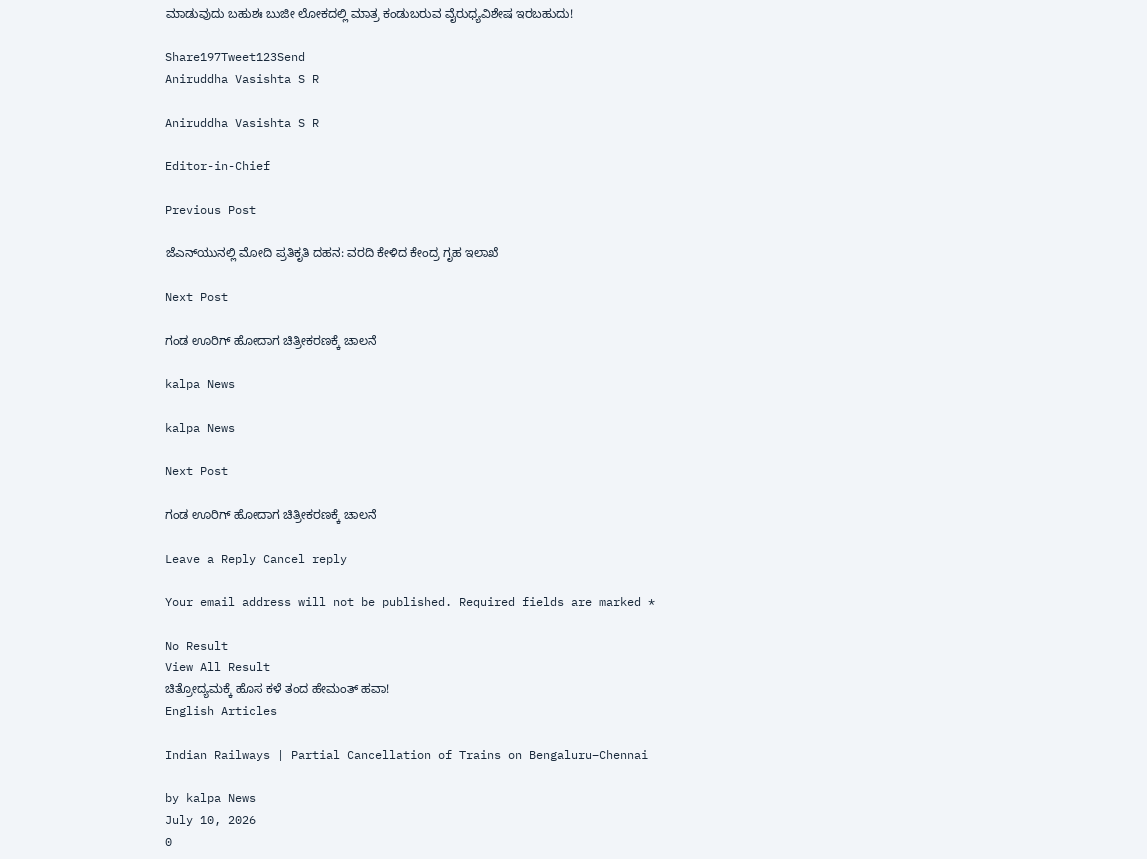ಮಾಡುವುದು ಬಹುಶಃ ಬುಜೀ ಲೋಕದಲ್ಲಿ ಮಾತ್ರ ಕಂಡುಬರುವ ವೈರುಧ್ಯವಿಶೇಷ ಇರಬಹುದು!

Share197Tweet123Send
Aniruddha Vasishta S R

Aniruddha Vasishta S R

Editor-in-Chief

Previous Post

ಜೆಎನ್‌ಯುನಲ್ಲಿ ಮೋದಿ ಪ್ರತಿಕೃತಿ ದಹನ: ವರದಿ ಕೇಳಿದ ಕೇಂದ್ರ ಗೃಹ ಇಲಾಖೆ

Next Post

ಗಂಡ ಊರಿಗ್ ಹೋದಾಗ ಚಿತ್ರೀಕರಣಕ್ಕೆ ಚಾಲನೆ

kalpa News

kalpa News

Next Post

ಗಂಡ ಊರಿಗ್ ಹೋದಾಗ ಚಿತ್ರೀಕರಣಕ್ಕೆ ಚಾಲನೆ

Leave a Reply Cancel reply

Your email address will not be published. Required fields are marked *

No Result
View All Result
ಚಿತ್ರೋದ್ಯಮಕ್ಕೆ‌ ಹೊಸ ಕಳೆ ತಂದ ಹೇಮಂತ್ ಹವಾ!
English Articles

Indian Railways | Partial Cancellation of Trains on Bengaluru–Chennai

by kalpa News
July 10, 2026
0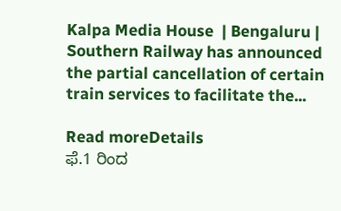Kalpa Media House  | Bengaluru | Southern Railway has announced the partial cancellation of certain train services to facilitate the...

Read moreDetails
ಫೆ.1 ರಿಂದ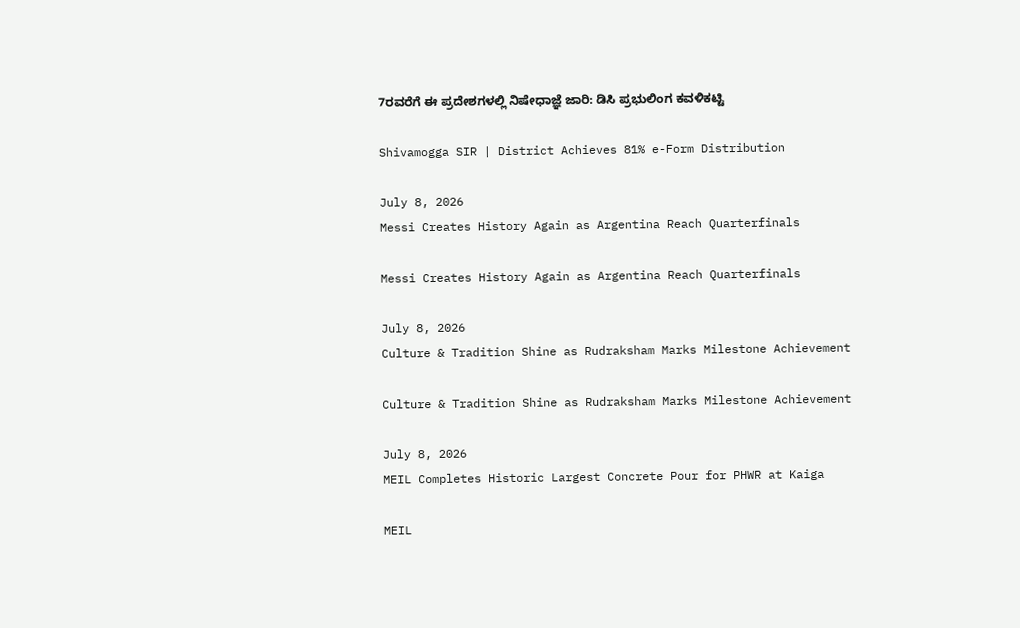7ರವರೆಗೆ ಈ ಪ್ರದೇಶಗಳಲ್ಲಿ ನಿಷೇಧಾಜ್ಞೆ ಜಾರಿ: ಡಿಸಿ ಪ್ರಭುಲಿಂಗ ಕವಳಿಕಟ್ಟಿ

Shivamogga SIR | District Achieves 81% e-Form Distribution

July 8, 2026
Messi Creates History Again as Argentina Reach Quarterfinals

Messi Creates History Again as Argentina Reach Quarterfinals

July 8, 2026
Culture & Tradition Shine as Rudraksham Marks Milestone Achievement

Culture & Tradition Shine as Rudraksham Marks Milestone Achievement

July 8, 2026
MEIL Completes Historic Largest Concrete Pour for PHWR at Kaiga

MEIL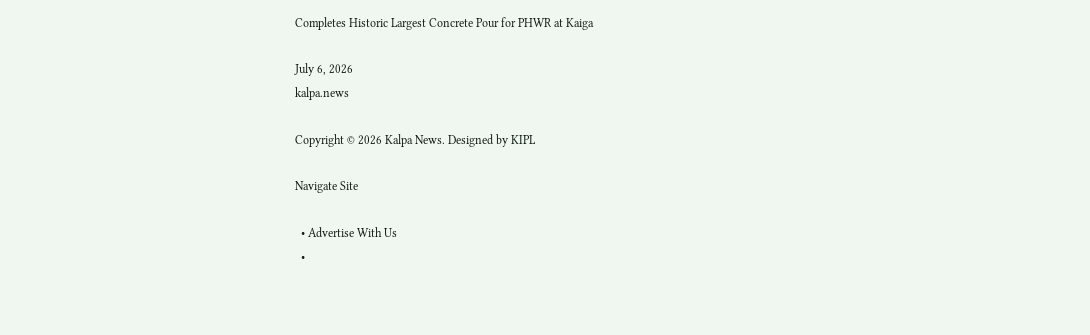Completes Historic Largest Concrete Pour for PHWR at Kaiga

July 6, 2026
kalpa.news

Copyright © 2026 Kalpa News. Designed by KIPL

Navigate Site

  • Advertise With Us
  •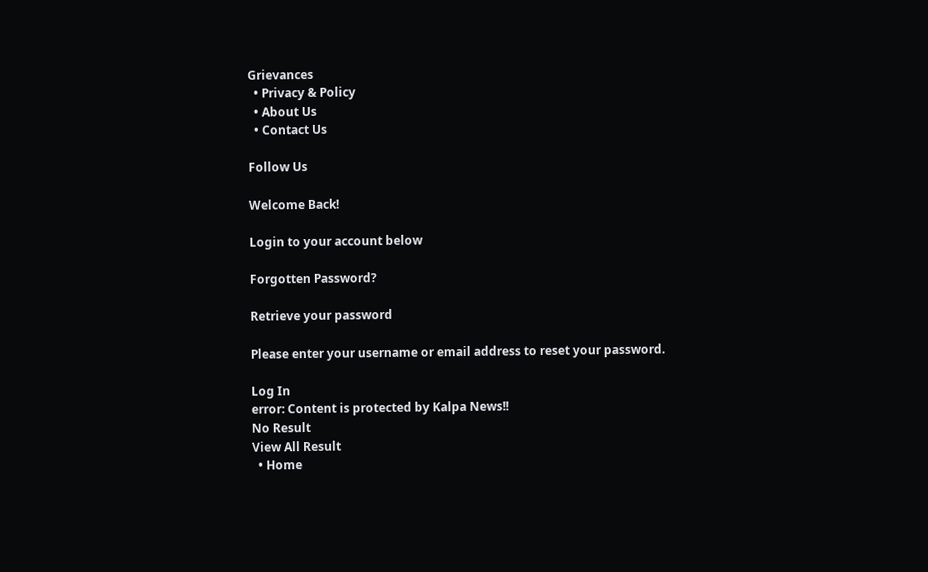Grievances
  • Privacy & Policy
  • About Us
  • Contact Us

Follow Us

Welcome Back!

Login to your account below

Forgotten Password?

Retrieve your password

Please enter your username or email address to reset your password.

Log In
error: Content is protected by Kalpa News!!
No Result
View All Result
  • Home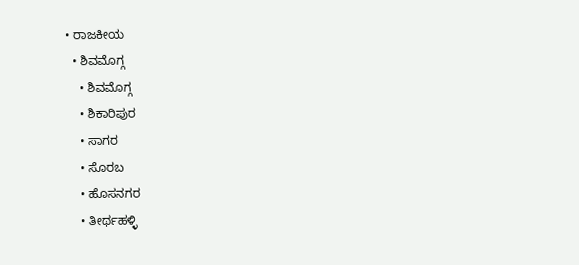• ರಾಜಕೀಯ
  • ಶಿವಮೊಗ್ಗ
    • ಶಿವಮೊಗ್ಗ
    • ಶಿಕಾರಿಪುರ
    • ಸಾಗರ
    • ಸೊರಬ
    • ಹೊಸನಗರ
    • ತೀರ್ಥಹಳ್ಳಿ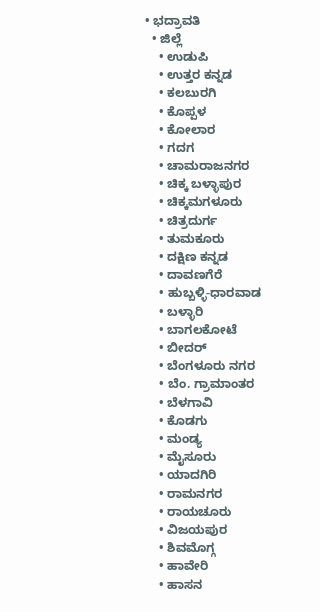• ಭದ್ರಾವತಿ
  • ಜಿಲ್ಲೆ
    • ಉಡುಪಿ
    • ಉತ್ತರ ಕನ್ನಡ
    • ಕಲಬುರಗಿ
    • ಕೊಪ್ಪಳ
    • ಕೋಲಾರ
    • ಗದಗ
    • ಚಾಮರಾಜನಗರ
    • ಚಿಕ್ಕ ಬಳ್ಳಾಪುರ
    • ಚಿಕ್ಕಮಗಳೂರು
    • ಚಿತ್ರದುರ್ಗ
    • ತುಮಕೂರು
    • ದಕ್ಷಿಣ ಕನ್ನಡ
    • ದಾವಣಗೆರೆ
    • ಹುಬ್ಬಳ್ಳಿ-ಧಾರವಾಡ
    • ಬಳ್ಳಾರಿ
    • ಬಾಗಲಕೋಟೆ
    • ಬೀದರ್
    • ಬೆಂಗಳೂರು ನಗರ
    • ಬೆಂ. ಗ್ರಾಮಾಂತರ
    • ಬೆಳಗಾವಿ
    • ಕೊಡಗು
    • ಮಂಡ್ಯ
    • ಮೈಸೂರು
    • ಯಾದಗಿರಿ
    • ರಾಮನಗರ
    • ರಾಯಚೂರು
    • ವಿಜಯಪುರ
    • ಶಿವಮೊಗ್ಗ
    • ಹಾವೇರಿ
    • ಹಾಸನ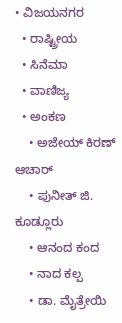• ವಿಜಯನಗರ
  • ರಾಷ್ಟ್ರೀಯ
  • ಸಿನೆಮಾ
  • ವಾಣಿಜ್ಯ
  • ಅಂಕಣ
    • ಅಜೇಯ್ ಕಿರಣ್ ಆಚಾರ್
    • ಪುನೀತ್ ಜಿ. ಕೂಡ್ಲೂರು
    • ಆನಂದ ಕಂದ
    • ನಾದ ಕಲ್ಪ
    • ಡಾ. ಮೈತ್ರೇಯಿ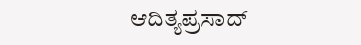ಆದಿತ್ಯಪ್ರಸಾದ್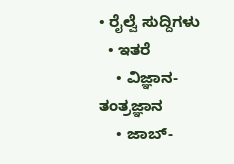• ರೈಲ್ವೆ ಸುದ್ದಿಗಳು
  • ಇತರೆ
    • ವಿಜ್ಞಾನ-ತಂತ್ರಜ್ಞಾನ
    • ಜಾಬ್-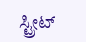ಸ್ಟ್ರೀಟ್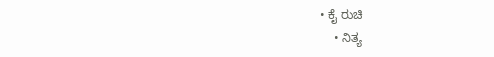• ಕೈ ರುಚಿ
    • ನಿತ್ಯ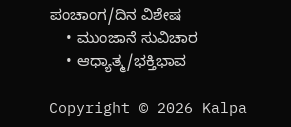ಪಂಚಾಂಗ/ದಿನ ವಿಶೇಷ
    • ಮುಂಜಾನೆ ಸುವಿಚಾರ
    • ಆಧ್ಯಾತ್ಮ/ಭಕ್ತಿಭಾವ

Copyright © 2026 Kalpa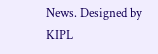News. Designed by KIPL